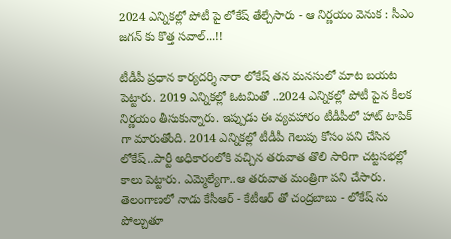2024 ఎన్నికల్లో పోటీ పై లోకేష్ తేల్చేసారు - ఆ నిర్ణయం వెనుక : సీఎం జగన్ కు కొత్త సవాల్...!!

టీడీపీ ప్రధాన కార్యదర్శి నారా లోకేష్ తన మనసులో మాట బయట పెట్టారు. 2019 ఎన్నికల్లో ఓటమితో ..2024 ఎన్నికల్లో పోటీ పైన కీలక నిర్ణయం తీసుకున్నారు. ఇప్పుడు ఈ వ్యవహారం టీడీపీలో హాట్ టాపిక్ గా మారుతోంది. 2014 ఎన్నికల్లో టీడీపీ గెలుపు కోసం పని చేసిన లోకేష్..పార్టీ అధికారంలోకి వచ్చిన తరువాత తొలి సారిగా చట్టసభల్లో కాలు పెట్టారు. ఎమ్మెల్యేగా..ఆ తరువాత మంత్రిగా పని చేసారు. తెలంగాణలో నాడు కేసీఆర్ - కేటీఆర్ తో చంద్రబాబు - లోకేష్ ను పోల్చుతూ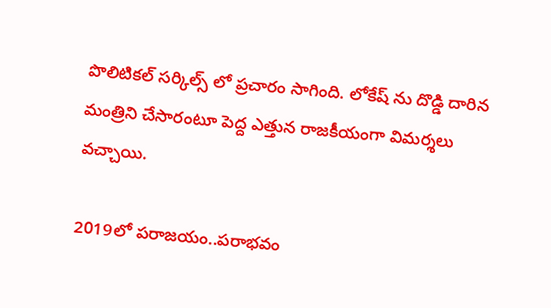పొలిటికల్ సర్కిల్స్ లో ప్రచారం సాగింది. లోకేష్ ను దొడ్డి దారిన మంత్రిని చేసారంటూ పెద్ద ఎత్తున రాజకీయంగా విమర్శలు వచ్చాయి.

2019లో పరాజయం..పరాభవం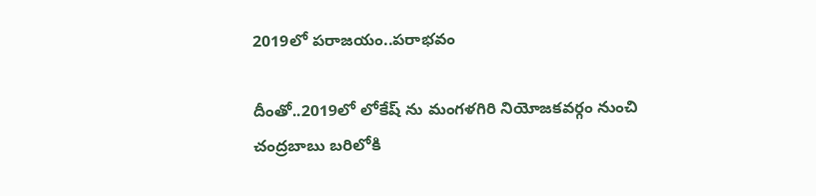2019లో పరాజయం..పరాభవం

దీంతో..2019లో లోకేష్ ను మంగళగిరి నియోజకవర్గం నుంచి చంద్రబాబు బరిలోకి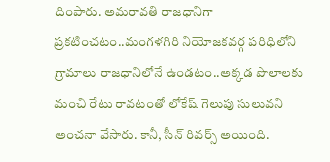దింపారు. అమరావతి రాజధానిగా ప్రకటించటం..మంగళగిరి నియోజకవర్గ పరిధిలోని గ్రామాలు రాజధానిలోనే ఉండటం..అక్కడ పొలాలకు మంచి రేటు రావటంతో లోకేష్ గెలుపు సులువని అంచనా వేసారు. కానీ, సీన్ రివర్స్ అయింది.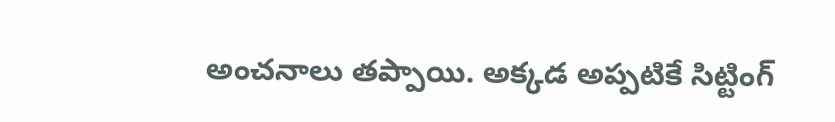అంచనాలు తప్పాయి. అక్కడ అప్పటికే సిట్టింగ్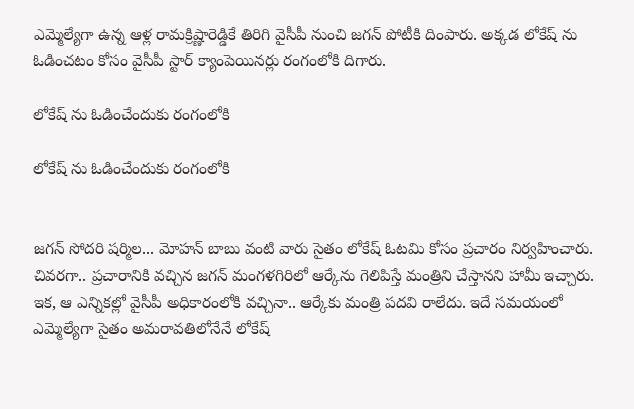ఎమ్మెల్యేగా ఉన్న ఆళ్ల రామక్రిష్ణారెడ్డికే తిరిగి వైసీపీ నుంచి జగన్ పోటీకి దింపారు. అక్కడ లోకేష్ ను ఓడించటం కోసం వైసీపీ స్టార్ క్యాంపెయినర్లు రంగంలోకి దిగారు.

లోకేష్ ను ఓడించేందుకు రంగంలోకి

లోకేష్ ను ఓడించేందుకు రంగంలోకి


జగన్ సోదరి షర్మిల... మోహన్ బాబు వంటి వారు సైతం లోకేష్ ఓటమి కోసం ప్రచారం నిర్వహించారు. చివరగా.. ప్రచారానికి వచ్చిన జగన్ మంగళగిరిలో ఆర్కేను గెలిపిస్తే మంత్రిని చేస్తానని హామీ ఇచ్చారు. ఇక, ఆ ఎన్నికల్లో వైసీపీ అధికారంలోకి వచ్చినా.. ఆర్కేకు మంత్రి పదవి రాలేదు. ఇదే సమయంలో ఎమ్మెల్యేగా సైతం అమరావతిలోనేనే లోకేష్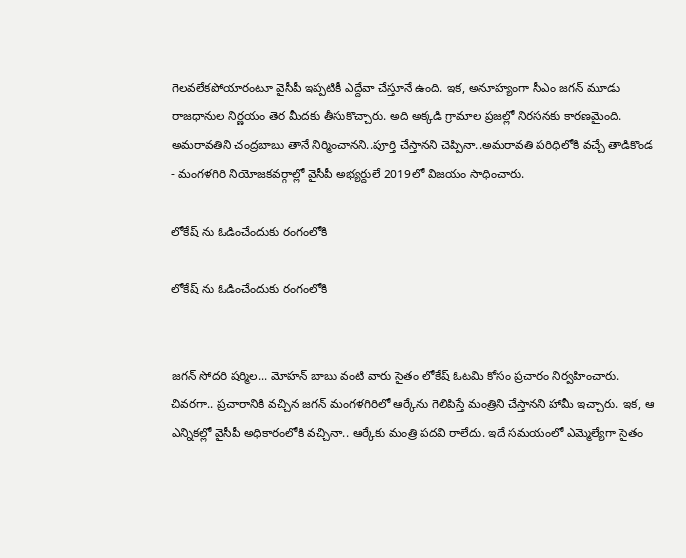గెలవలేకపోయారంటూ వైసీపీ ఇప్పటికీ ఎద్దేవా చేస్తూనే ఉంది. ఇక, అనూహ్యంగా సీఎం జగన్ మూడు రాజధానుల నిర్ణయం తెర మీదకు తీసుకొచ్చారు. అది అక్కడి గ్రామాల ప్రజల్లో నిరసనకు కారణమైంది. అమరావతిని చంద్రబాబు తానే నిర్మించానని..పూర్తి చేస్తానని చెప్పినా..అమరావతి పరిధిలోకి వచ్చే తాడికొండ - మంగళగిరి నియోజకవర్గాల్లో వైసీపీ అభ్యర్దులే 2019లో విజయం సాధించారు.

లోకేష్ ను ఓడించేందుకు రంగంలోకి

లోకేష్ ను ఓడించేందుకు రంగంలోకి


జగన్ సోదరి షర్మిల... మోహన్ బాబు వంటి వారు సైతం లోకేష్ ఓటమి కోసం ప్రచారం నిర్వహించారు. చివరగా.. ప్రచారానికి వచ్చిన జగన్ మంగళగిరిలో ఆర్కేను గెలిపిస్తే మంత్రిని చేస్తానని హామీ ఇచ్చారు. ఇక, ఆ ఎన్నికల్లో వైసీపీ అధికారంలోకి వచ్చినా.. ఆర్కేకు మంత్రి పదవి రాలేదు. ఇదే సమయంలో ఎమ్మెల్యేగా సైతం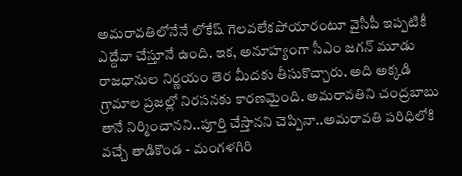అమరావతిలోనేనే లోకేష్ గెలవలేకపోయారంటూ వైసీపీ ఇప్పటికీ ఎద్దేవా చేస్తూనే ఉంది. ఇక, అనూహ్యంగా సీఎం జగన్ మూడు రాజధానుల నిర్ణయం తెర మీదకు తీసుకొచ్చారు. అది అక్కడి గ్రామాల ప్రజల్లో నిరసనకు కారణమైంది. అమరావతిని చంద్రబాబు తానే నిర్మించానని..పూర్తి చేస్తానని చెప్పినా..అమరావతి పరిధిలోకి వచ్చే తాడికొండ - మంగళగిరి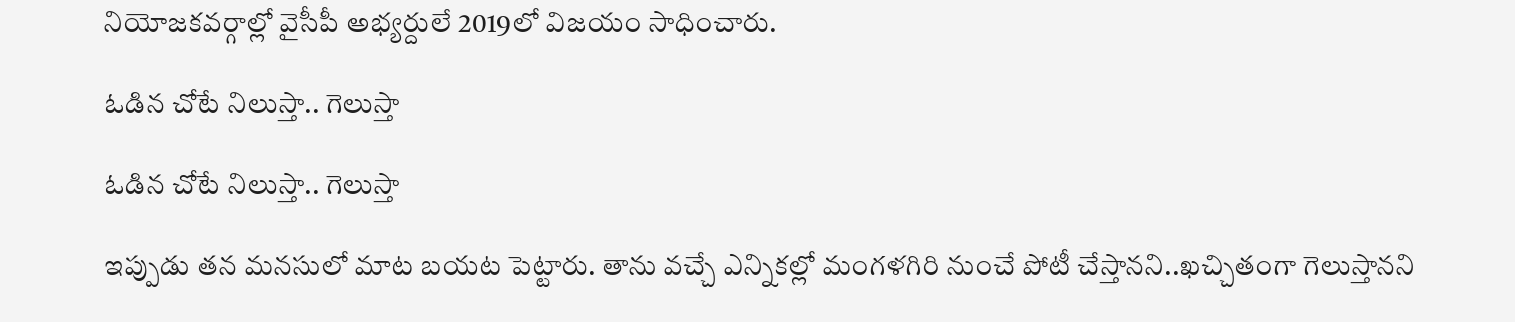నియోజకవర్గాల్లో వైసీపీ అభ్యర్దులే 2019లో విజయం సాధించారు.

ఓడిన చోటే నిలుస్తా.. గెలుస్తా

ఓడిన చోటే నిలుస్తా.. గెలుస్తా

ఇప్పుడు తన మనసులో మాట బయట పెట్టారు. తాను వచ్చే ఎన్నికల్లో మంగళగిరి నుంచే పోటీ చేస్తానని..ఖచ్చితంగా గెలుస్తానని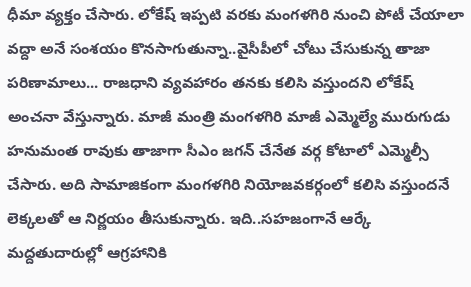ధీమా వ్యక్తం చేసారు. లోకేష్ ఇప్పటి వరకు మంగళగిరి నుంచి పోటీ చేయాలా వద్దా అనే సంశయం కొనసాగుతున్నా..వైసీపీలో చోటు చేసుకున్న తాజా పరిణామాలు... రాజధాని వ్యవహారం తనకు కలిసి వస్తుందని లోకేష్ అంచనా వేస్తున్నారు. మాజీ మంత్రి మంగళగిరి మాజీ ఎమ్మెల్యే మురుగుడు హనుమంత రావుకు తాజాగా సీఎం జగన్ చేనేత వర్గ కోటాలో ఎమ్మెల్సీ చేసారు. అది సామాజికంగా మంగళగిరి నియోజవకర్గంలో కలిసి వస్తుందనే లెక్కలతో ఆ నిర్ణయం తీసుకున్నారు. ఇది..సహజంగానే ఆర్కే మద్దతుదారుల్లో ఆగ్రహానికి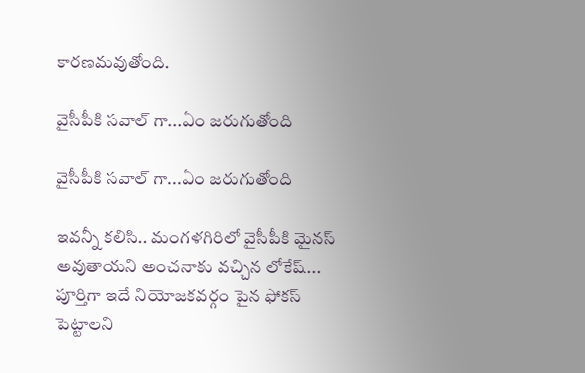కారణమవుతోంది.

వైసీపీకి సవాల్ గా...ఏం జరుగుతోంది

వైసీపీకి సవాల్ గా...ఏం జరుగుతోంది

ఇవన్నీ కలిసి.. మంగళగిరిలో వైసీపీకి మైనస్ అవుతాయని అంచనాకు వచ్చిన లోకేష్... పూర్తిగా ఇదే నియోజకవర్గం పైన ఫోకస్ పెట్టాలని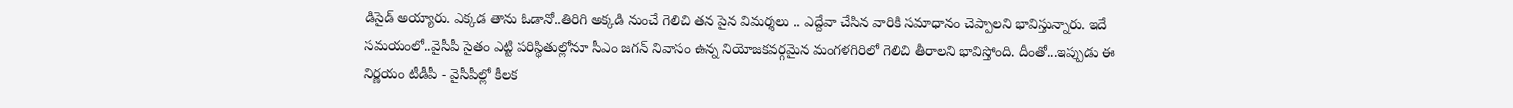డిసైడ్ అయ్యారు. ఎక్కడ తాను ఓడానో..తిరిగి అక్కడి నుంచే గెలిచి తన పైన విమర్శలు .. ఎద్దేవా చేసిన వారికి సమాధానం చెప్పాలని భావిస్తున్నారు. ఇదే సమయంలో..వైసీపీ సైతం ఎట్టి పరిస్థితుల్లోనూ సీఎం జగన్ నివాసం ఉన్న నియోజకవర్గమైన మంగళగిరిలో గెలిచి తీరాలని భావిస్తోంది. దీంతో...ఇప్పుడు ఈ నిర్ణయం టీడీపీ - వైసీపీల్లో కీలక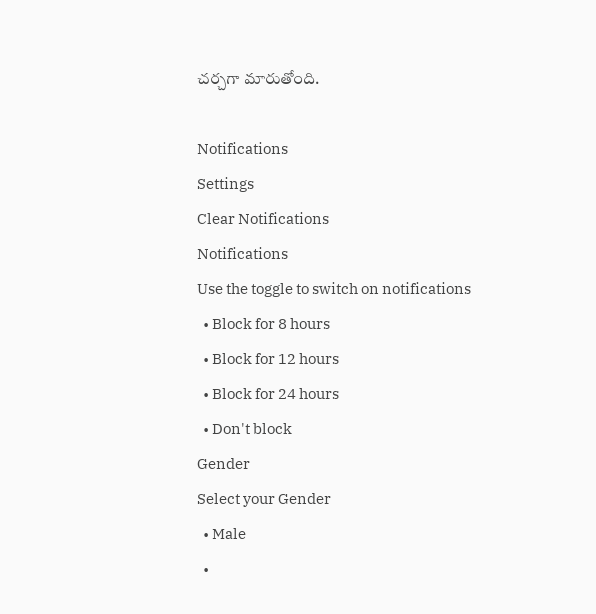చర్చగా మారుతోంది.

Notifications
Settings
Clear Notifications
Notifications
Use the toggle to switch on notifications
  • Block for 8 hours
  • Block for 12 hours
  • Block for 24 hours
  • Don't block
Gender
Select your Gender
  • Male
  •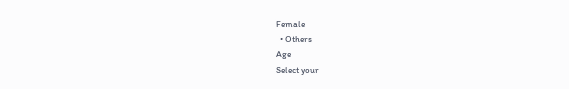Female
  • Others
Age
Select your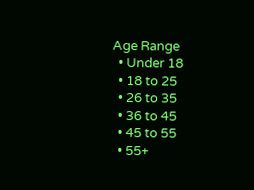Age Range
  • Under 18
  • 18 to 25
  • 26 to 35
  • 36 to 45
  • 45 to 55
  • 55+